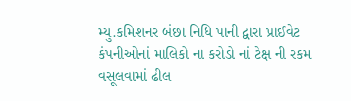મ્યુ.કમિશનર બંછા નિધિ પાની દ્વારા પ્રાઈવેટ કંપનીઓનાં માલિકો ના કરોડો નાં ટેક્ષ ની રકમ વસૂલવામાં ઢીલ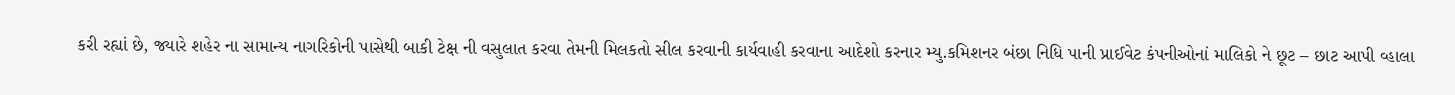કરી રહ્યાં છે, જ્યારે શહેર ના સામાન્ય નાગરિકોની પાસેથી બાકી ટેક્ષ ની વસુલાત કરવા તેમની મિલકતો સીલ કરવાની કાર્યવાહી કરવાના આદેશો કરનાર મ્યુ.કમિશનર બંછા નિધિ પાની પ્રાઈવેટ કંપનીઓનાં માલિકો ને છૂટ – છાટ આપી વ્હાલા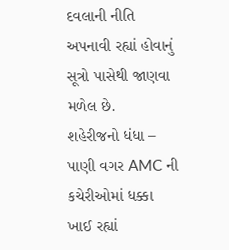દવલાની નીતિ અપનાવી રહ્યાં હોવાનું સૂત્રો પાસેથી જાણવા મળેલ છે.
શહેરીજનો ધંધા – પાણી વગર AMC ની કચેરીઓમાં ધક્કા ખાઈ રહ્યાં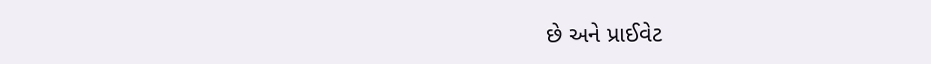છે અને પ્રાઈવેટ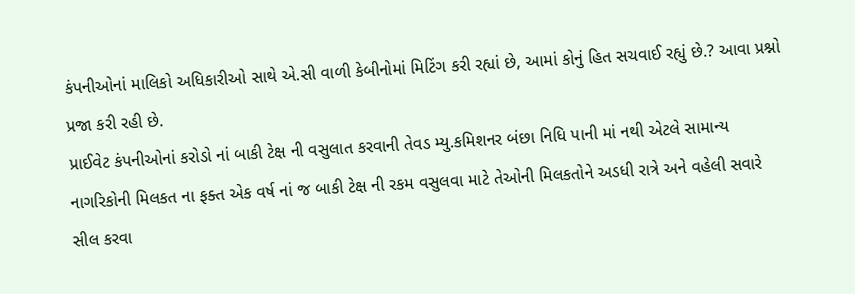કંપનીઓનાં માલિકો અધિકારીઓ સાથે એ.સી વાળી કેબીનોમાં મિટિંગ કરી રહ્યાં છે, આમાં કોનું હિત સચવાઈ રહ્યું છે.? આવા પ્રશ્નો પ્રજા કરી રહી છે.
પ્રાઈવેટ કંપનીઓનાં કરોડો નાં બાકી ટેક્ષ ની વસુલાત કરવાની તેવડ મ્યુ.કમિશનર બંછા નિધિ પાની માં નથી એટલે સામાન્ય નાગરિકોની મિલકત ના ફક્ત એક વર્ષ નાં જ બાકી ટેક્ષ ની રકમ વસુલવા માટે તેઓની મિલકતોને અડધી રાત્રે અને વહેલી સવારે સીલ કરવા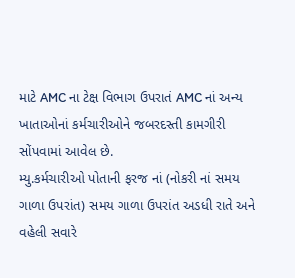માટે AMC ના ટેક્ષ વિભાગ ઉપરાતં AMC નાં અન્ય ખાતાઓનાં કર્મચારીઓને જબરદસ્તી કામગીરી સોંપવામાં આવેલ છે.
મ્યુ.કર્મચારીઓ પોતાની ફરજ નાં (નોકરી નાં સમય ગાળા ઉપરાંત) સમય ગાળા ઉપરાંત અડધી રાતે અને વહેલી સવારે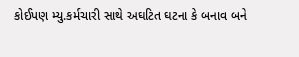કોઈપણ મ્યુ.કર્મચારી સાથે અઘટિત ઘટના કે બનાવ બને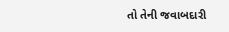તો તેની જવાબદારી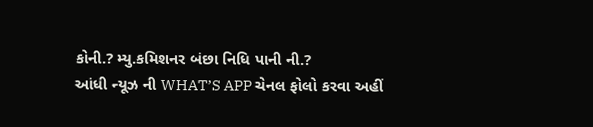કોની.? મ્યુ.કમિશનર બંછા નિધિ પાની ની.?
આંધી ન્યૂઝ ની WHAT’S APP ચેનલ ફોલો કરવા અહીં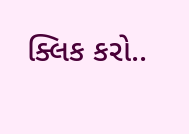ક્લિક કરો..